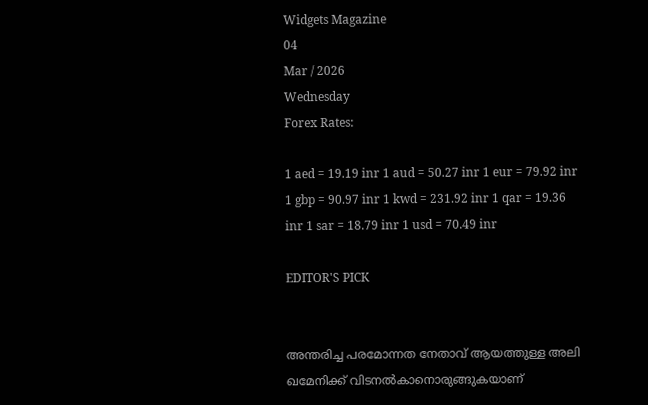Widgets Magazine
04
Mar / 2026
Wednesday
Forex Rates:

1 aed = 19.19 inr 1 aud = 50.27 inr 1 eur = 79.92 inr 1 gbp = 90.97 inr 1 kwd = 231.92 inr 1 qar = 19.36 inr 1 sar = 18.79 inr 1 usd = 70.49 inr

EDITOR'S PICK


അന്തരിച്ച പരമോന്നത നേതാവ് ആയത്തുള്ള അലി ഖമേനിക്ക് വിടനൽകാനൊരുങ്ങുകയാണ്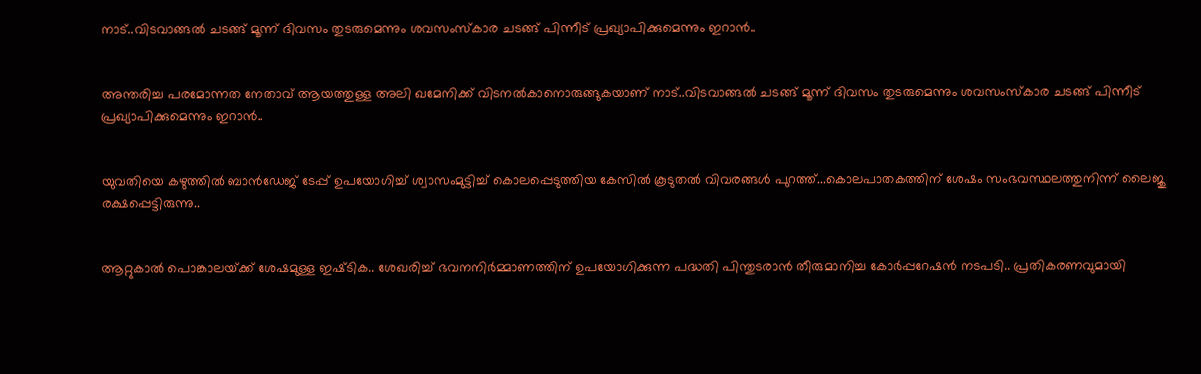നാട്..വിടവാങ്ങൽ ചടങ്ങ് മൂന്ന് ദിവസം തുടരുമെന്നും ശവസംസ്കാര ചടങ്ങ് പിന്നീട് പ്രഖ്യാപിക്കുമെന്നും ഇറാൻ..


അന്തരിച്ച പരമോന്നത നേതാവ് ആയത്തുള്ള അലി ഖമേനിക്ക് വിടനൽകാനൊരുങ്ങുകയാണ് നാട്..വിടവാങ്ങൽ ചടങ്ങ് മൂന്ന് ദിവസം തുടരുമെന്നും ശവസംസ്കാര ചടങ്ങ് പിന്നീട് പ്രഖ്യാപിക്കുമെന്നും ഇറാൻ..


യുവതിയെ കഴുത്തിൽ ബാൻഡേജ് ടേപ്പ് ഉപയോഗിച്ച് ശ്വാസംമുട്ടിച്ച് കൊലപ്പെടുത്തിയ കേസിൽ കൂടുതൽ വിവരങ്ങൾ പുറത്ത്...കൊലപാതകത്തിന് ശേഷം സംഭവസ്ഥലത്തുനിന്ന് ലൈജു രക്ഷപ്പെട്ടിരുന്നു..


ആറ്റുകാൽ പൊങ്കാലയ്‌ക്ക് ശേഷമുള്ള ഇഷ്‌ടിക.. ശേഖരിച്ച് ഭവനനിർമ്മാണത്തിന് ഉപയോഗിക്കുന്ന പദ്ധതി പിന്തുടരാൻ തീരുമാനിച്ച കോർപ്പറേഷൻ നടപടി.. പ്രതികരണവുമായി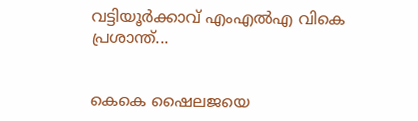വട്ടിയൂർക്കാവ് എംഎൽഎ വികെ പ്രശാന്ത്...


കെകെ ഷൈലജയെ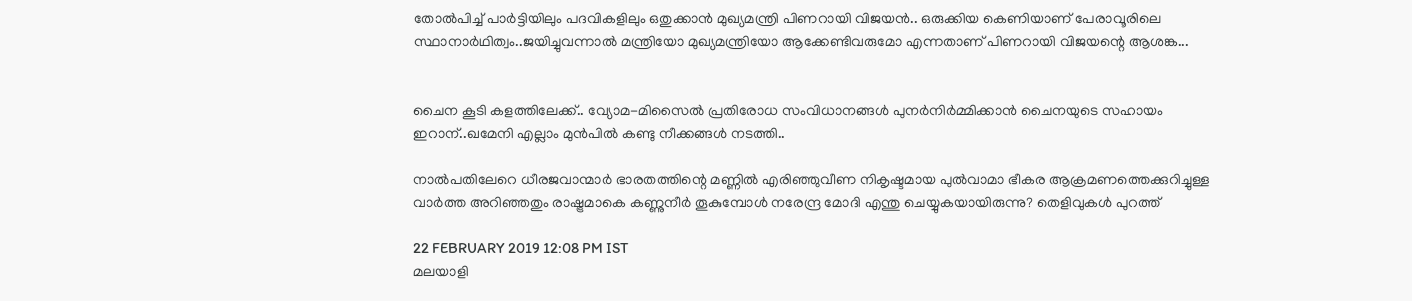തോല്‍പിച്ച് പാര്‍ട്ടിയിലും പദവികളിലും ഒതുക്കാന്‍ മുഖ്യമന്ത്രി പിണറായി വിജയന്‍.. ഒരുക്കിയ കെണിയാണ് പേരാവൂരിലെ സ്ഥാനാര്‍ഥിത്വം..ജയിച്ചുവന്നാല്‍ മന്ത്രിയോ മുഖ്യമന്ത്രിയോ ആക്കേണ്ടിവരുമോ എന്നതാണ് പിണറായി വിജയന്റെ ആശങ്ക...


ചൈന കൂടി കളത്തിലേക്ക്.. വ്യോമ-മിസൈൽ പ്രതിരോധ സംവിധാനങ്ങൾ പുനർനിർമ്മിക്കാൻ ചൈനയുടെ സഹായം ഇറാന്..ഖമേനി എല്ലാം മുൻപിൽ കണ്ടു നീക്കങ്ങൾ നടത്തി..

നാല്‍പതിലേറെ ധീരജവാന്മാര്‍ ഭാരതത്തിന്റെ മണ്ണില്‍ എരിഞ്ഞുവീണ നികൃഷ്ടമായ പുല്‍വാമാ ഭീകര ആക്രമണത്തെക്കുറിച്ചുള്ള വാര്‍ത്ത അറിഞ്ഞതും രാഷ്ട്രമാകെ കണ്ണുനീര്‍ തൂകുമ്പോള്‍ നരേന്ദ്ര മോദി എന്തു ചെയ്യുകയായിരുന്നു? തെളിവുകള്‍ പുറത്ത്

22 FEBRUARY 2019 12:08 PM IST
മലയാളി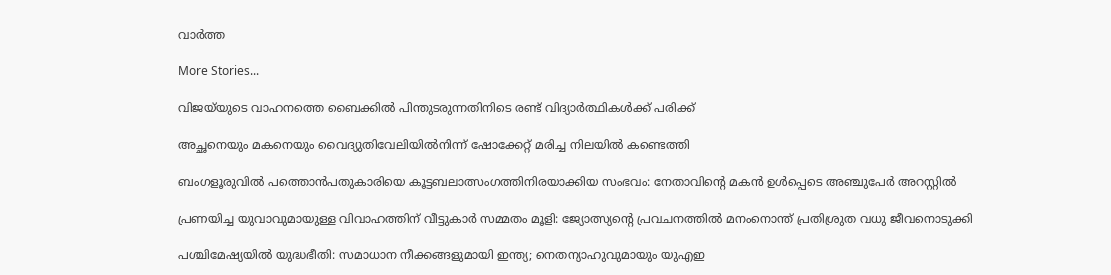വാര്‍ത്ത

More Stories...

വിജയ്‌യുടെ വാഹനത്തെ ബൈക്കില്‍ പിന്തുടരുന്നതിനിടെ രണ്ട് വിദ്യാര്‍ത്ഥികള്‍ക്ക് പരിക്ക്

അച്ഛനെയും മകനെയും വൈദ്യുതിവേലിയില്‍നിന്ന് ഷോക്കേറ്റ് മരിച്ച നിലയില്‍ കണ്ടെത്തി

ബംഗളൂരുവില്‍ പത്തൊന്‍പതുകാരിയെ കൂട്ടബലാത്സംഗത്തിനിരയാക്കിയ സംഭവം: നേതാവിന്റെ മകന്‍ ഉള്‍പ്പെടെ അഞ്ചുപേര്‍ അറസ്റ്റില്‍

പ്രണയിച്ച യുവാവുമായുള്ള വിവാഹത്തിന് വീട്ടുകാര്‍ സമ്മതം മൂളി: ജ്യോത്സ്യന്റെ പ്രവചനത്തില്‍ മനംനൊന്ത് പ്രതിശ്രുത വധു ജീവനൊടുക്കി

പശ്ചിമേഷ്യയിൽ യുദ്ധഭീതി: സമാധാന നീക്കങ്ങളുമായി ഇന്ത്യ; നെതന്യാഹുവുമായും യുഎഇ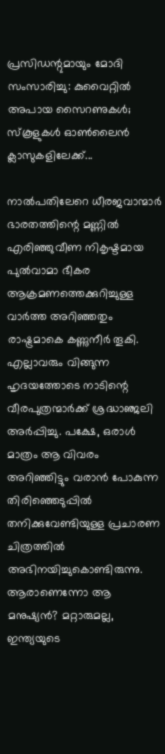പ്രസിഡന്റുമായും മോദി സംസാരിച്ചു: കുവൈറ്റിൽ അപായ സൈറണുകൾ; സ്കൂളുകൾ ഓൺലൈൻ ക്ലാസുകളിലേക്ക്...

നാല്‍പതിലേറെ ധീരജവാന്മാര്‍ ഭാരതത്തിന്റെ മണ്ണില്‍ എരിഞ്ഞുവീണ നികൃഷ്ടമായ പുല്‍വാമാ ഭീകര ആക്രമണത്തെക്കുറിച്ചുള്ള വാര്‍ത്ത അറിഞ്ഞതും രാഷ്ട്രമാകെ കണ്ണുനീര്‍ തൂകി. എല്ലാവരും വിങ്ങുന്ന ഹൃദയത്തോടെ നാടിന്റെ വീരപുത്രന്മാര്‍ക്ക് ശ്രദ്ധാഞ്ജലി അര്‍പ്പിച്ചു. പക്ഷേ, ഒരാള്‍ മാത്രം ആ വിവരം അറിഞ്ഞിട്ടും വരാന്‍ പോകുന്ന തിരിഞ്ഞെടുപ്പില്‍ തനിക്കുവേണ്ടിയുള്ള പ്രചാരണ ചിത്രത്തില്‍ അഭിനയിച്ചുകൊണ്ടിരുന്നു. ആരാണെന്നോ ആ മനുഷ്യന്‍? മറ്റാരുമല്ല, ഇന്ത്യയുടെ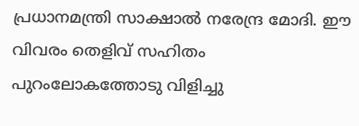പ്രധാനമന്ത്രി സാക്ഷാല്‍ നരേന്ദ്ര മോദി. ഈ വിവരം തെളിവ് സഹിതം പുറംലോകത്തോടു വിളിച്ചു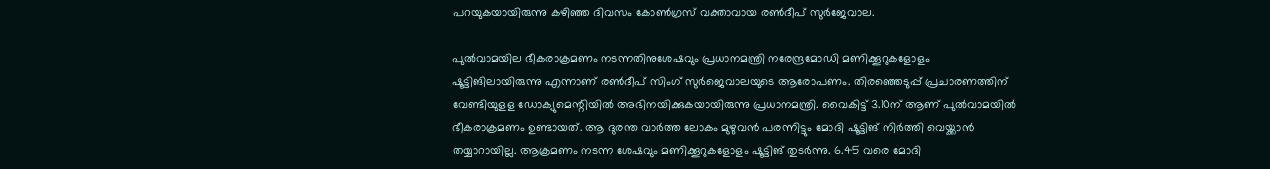പറയുകയായിരുന്നു കഴിഞ്ഞ ദിവസം കോണ്‍ഗ്രസ് വക്താവായ രണ്‍ദീപ് സുര്‍ജേവാല.

പുല്‍വാമയില ഭീകരാക്രമണം നടന്നതിനുശേഷവും പ്രധാനമന്ത്രി നരേന്ദ്രമോഡി മണിക്കൂറുകളോളം ഷൂട്ടിങിലായിരുന്നു എന്നാണ് രണ്‍ദീപ് സിംഗ് സുര്‍ജെവാലയുടെ ആരോപണം. തിരഞ്ഞെടുപ്പ് പ്രചാരണത്തിന് വേണ്ടിയുളള ഡോക്യുമെന്റിയില്‍ അഭിനയിക്കുകയായിരുന്നു പ്രധാനമന്ത്രി. വൈകിട്ട് 3.10ന് ആണ് പുല്‍വാമയില്‍ ഭീകരാക്രമണം ഉണ്ടായത്. ആ ദുരന്ത വാര്‍ത്ത ലോകം മുഴുവന്‍ പരന്നിട്ടും മോദി ഷൂട്ടിങ് നിര്‍ത്തി വെയ്ക്കാന്‍ തയ്യാറായില്ല. ആക്രമണം നടന്ന ശേഷവും മണിക്കൂറുകളോളം ഷൂട്ടിങ് തുടര്‍ന്നു. 6.45 വരെ മോദി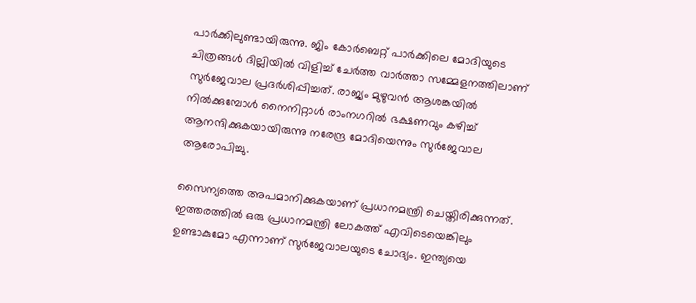പാര്‍ക്കിലുണ്ടായിരുന്നു. ജിം കോര്‍ബെറ്റ് പാര്‍ക്കിലെ മോദിയുടെ ചിത്രങ്ങള്‍ ദില്ലിയില്‍ വിളിച്ച് ചേര്‍ത്ത വാര്‍ത്താ സമ്മേളനത്തിലാണ് സുര്‍ജേവാല പ്രദര്‍ശിപ്പിച്ചത്. രാജ്യം മുഴുവന്‍ ആശങ്കയില്‍ നില്‍ക്കുമ്പോള്‍ നൈനിറ്റാള്‍ രാംനഗറില്‍ ഭക്ഷണവും കഴിച്ച് ആനന്ദിക്കുകയായിരുന്നു നരേന്ദ്ര മോദിയെന്നും സുര്‍ജേവാല ആരോപിച്ചു.

സൈന്യത്തെ അപമാനിക്കുകയാണ് പ്രധാനമന്ത്രി ചെയ്തിരിക്കുന്നത്. ഇത്തരത്തില്‍ ഒരു പ്രധാനമന്ത്രി ലോകത്ത് എവിടെയെങ്കിലും ഉണ്ടാകുമോ എന്നാണ് സുര്‍ജേവാലയുടെ ചോദ്യം. ഇന്ത്യയെ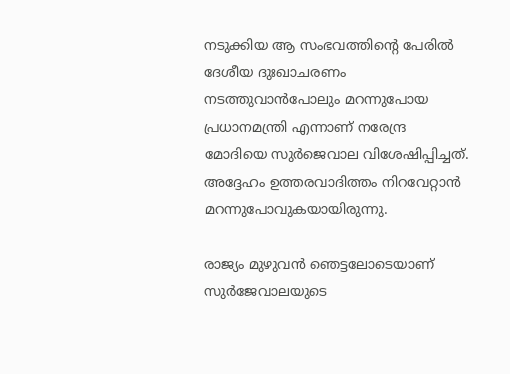നടുക്കിയ ആ സംഭവത്തിന്റെ പേരില്‍ ദേശീയ ദുഃഖാചരണം നടത്തുവാന്‍പോലും മറന്നുപോയ പ്രധാനമന്ത്രി എന്നാണ് നരേന്ദ്ര മോദിയെ സുര്‍ജെവാല വിശേഷിപ്പിച്ചത്. അദ്ദേഹം ഉത്തരവാദിത്തം നിറവേറ്റാന്‍ മറന്നുപോവുകയായിരുന്നു.

രാജ്യം മുഴുവന്‍ ഞെട്ടലോടെയാണ് സുര്‍ജേവാലയുടെ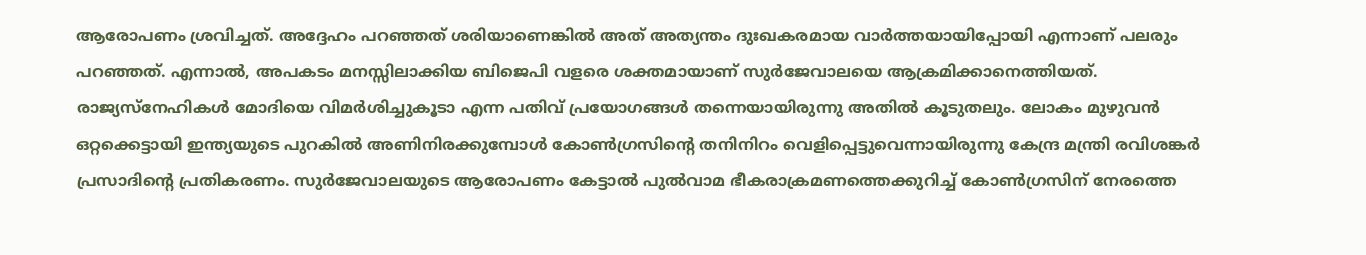ആരോപണം ശ്രവിച്ചത്. അദ്ദേഹം പറഞ്ഞത് ശരിയാണെങ്കില്‍ അത് അത്യന്തം ദുഃഖകരമായ വാര്‍ത്തയായിപ്പോയി എന്നാണ് പലരും പറഞ്ഞത്. എന്നാല്‍, അപകടം മനസ്സിലാക്കിയ ബിജെപി വളരെ ശക്തമായാണ് സുര്‍ജേവാലയെ ആക്രമിക്കാനെത്തിയത്. രാജ്യസ്‌നേഹികള്‍ മോദിയെ വിമര്‍ശിച്ചുകൂടാ എന്ന പതിവ് പ്രയോഗങ്ങള്‍ തന്നെയായിരുന്നു അതില്‍ കൂടുതലും. ലോകം മുഴുവന്‍ ഒറ്റക്കെട്ടായി ഇന്ത്യയുടെ പുറകില്‍ അണിനിരക്കുമ്പോള്‍ കോണ്‍ഗ്രസിന്റെ തനിനിറം വെളിപ്പെട്ടുവെന്നായിരുന്നു കേന്ദ്ര മന്ത്രി രവിശങ്കര്‍ പ്രസാദിന്റെ പ്രതികരണം. സുര്‍ജേവാലയുടെ ആരോപണം കേട്ടാല്‍ പുല്‍വാമ ഭീകരാക്രമണത്തെക്കുറിച്ച് കോണ്‍ഗ്രസിന് നേരത്തെ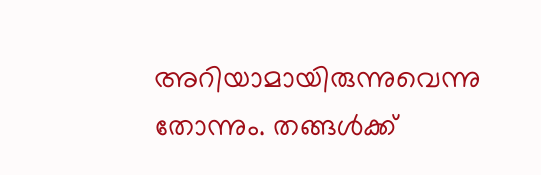അറിയാമായിരുന്നുവെന്നു തോന്നും. തങ്ങള്‍ക്ക്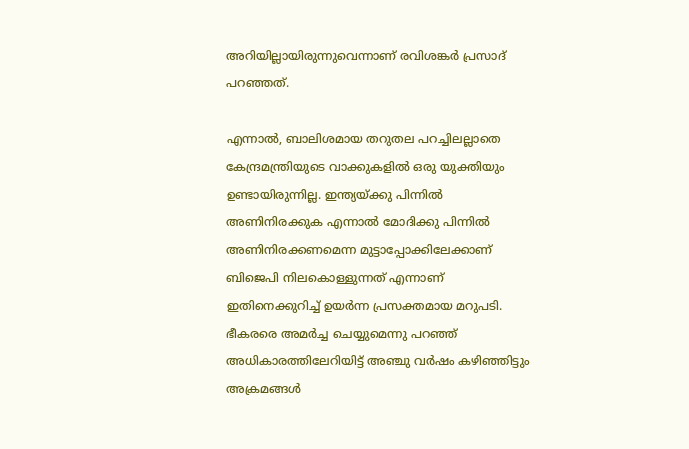അറിയില്ലായിരുന്നുവെന്നാണ് രവിശങ്കര്‍ പ്രസാദ് പറഞ്ഞത്.

എന്നാല്‍, ബാലിശമായ തറുതല പറച്ചിലല്ലാതെ കേന്ദ്രമന്ത്രിയുടെ വാക്കുകളില്‍ ഒരു യുക്തിയും ഉണ്ടായിരുന്നില്ല. ഇന്ത്യയ്ക്കു പിന്നില്‍ അണിനിരക്കുക എന്നാല്‍ മോദിക്കു പിന്നില്‍ അണിനിരക്കണമെന്ന മുട്ടാപ്പോക്കിലേക്കാണ് ബിജെപി നിലകൊള്ളുന്നത് എന്നാണ് ഇതിനെക്കുറിച്ച് ഉയര്‍ന്ന പ്രസക്തമായ മറുപടി. ഭീകരരെ അമര്‍ച്ച ചെയ്യുമെന്നു പറഞ്ഞ് അധികാരത്തിലേറിയിട്ട് അഞ്ചു വര്‍ഷം കഴിഞ്ഞിട്ടും അക്രമങ്ങള്‍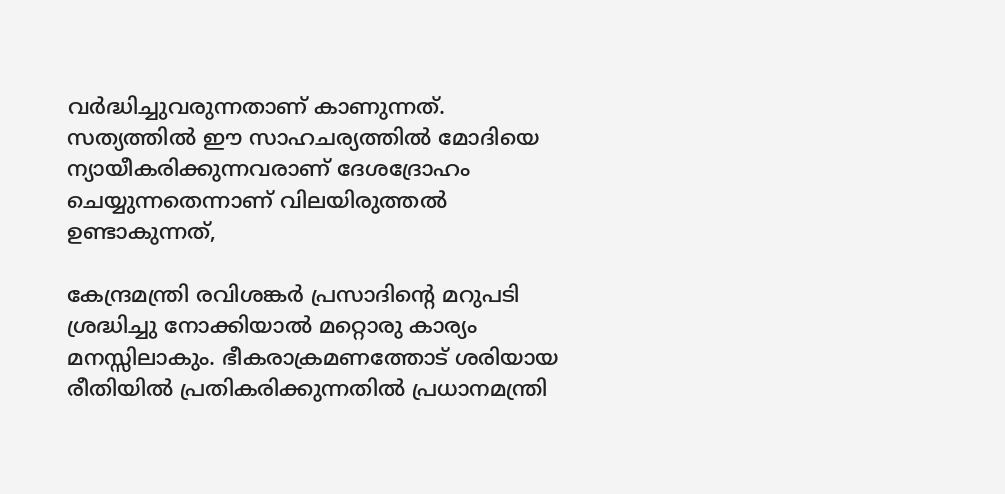വര്‍ദ്ധിച്ചുവരുന്നതാണ് കാണുന്നത്. സത്യത്തില്‍ ഈ സാഹചര്യത്തില്‍ മോദിയെ ന്യായീകരിക്കുന്നവരാണ് ദേശദ്രോഹം ചെയ്യുന്നതെന്നാണ് വിലയിരുത്തല്‍ ഉണ്ടാകുന്നത്,

കേന്ദ്രമന്ത്രി രവിശങ്കര്‍ പ്രസാദിന്റെ മറുപടി ശ്രദ്ധിച്ചു നോക്കിയാല്‍ മറ്റൊരു കാര്യം മനസ്സിലാകും. ഭീകരാക്രമണത്തോട് ശരിയായ രീതിയില്‍ പ്രതികരിക്കുന്നതില്‍ പ്രധാനമന്ത്രി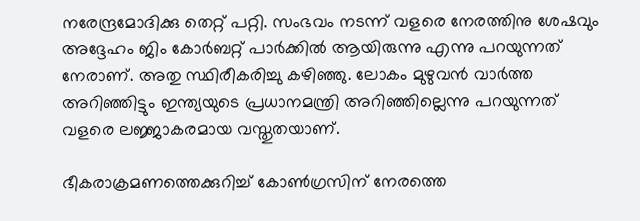നരേന്ദ്രമോദിക്കു തെറ്റ് പറ്റി. സംഭവം നടന്ന് വളരെ നേരത്തിനു ശേഷവും അദ്ദേഹം ജിം കോര്‍ബറ്റ് പാര്‍ക്കില്‍ ആയിരുന്നു എന്നു പറയുന്നത് നേരാണ്. അതു സ്ഥിരീകരിച്ചു കഴിഞ്ഞു. ലോകം മുഴുവന്‍ വാര്‍ത്ത അറിഞ്ഞിട്ടും ഇന്ത്യയുടെ പ്രധാനമന്ത്രി അറിഞ്ഞില്ലെന്നു പറയുന്നത് വളരെ ലജ്ജാകരമായ വസ്തുതയാണ്.

ഭീകരാക്രമണത്തെക്കുറിച്ച് കോണ്‍ഗ്രസിന് നേരത്തെ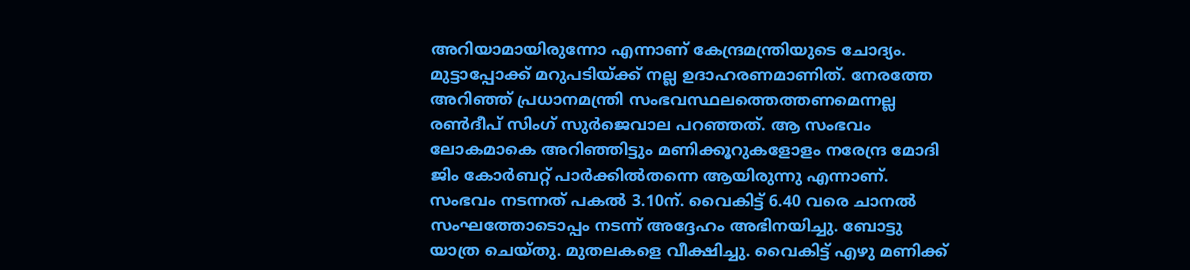അറിയാമായിരുന്നോ എന്നാണ് കേന്ദ്രമന്ത്രിയുടെ ചോദ്യം. മുട്ടാപ്പോക്ക് മറുപടിയ്ക്ക് നല്ല ഉദാഹരണമാണിത്. നേരത്തേ അറിഞ്ഞ് പ്രധാനമന്ത്രി സംഭവസ്ഥലത്തെത്തണമെന്നല്ല രണ്‍ദീപ് സിംഗ് സുര്‍ജെവാല പറഞ്ഞത്. ആ സംഭവം ലോകമാകെ അറിഞ്ഞിട്ടും മണിക്കൂറുകളോളം നരേന്ദ്ര മോദി ജിം കോര്‍ബറ്റ് പാര്‍ക്കില്‍തന്നെ ആയിരുന്നു എന്നാണ്. സംഭവം നടന്നത് പകല്‍ 3.10ന്. വൈകിട്ട് 6.40 വരെ ചാനല്‍ സംഘത്തോടൊപ്പം നടന്ന് അദ്ദേഹം അഭിനയിച്ചു. ബോട്ടു യാത്ര ചെയ്തു. മുതലകളെ വീക്ഷിച്ചു. വൈകിട്ട് എഴു മണിക്ക്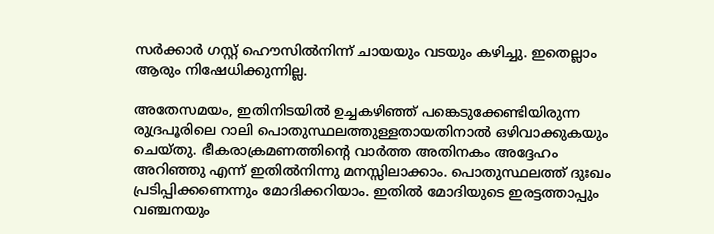സര്‍ക്കാര്‍ ഗസ്റ്റ് ഹൌസില്‍നിന്ന് ചായയും വടയും കഴിച്ചു. ഇതെല്ലാം ആരും നിഷേധിക്കുന്നില്ല.

അതേസമയം, ഇതിനിടയില്‍ ഉച്ചകഴിഞ്ഞ് പങ്കെടുക്കേണ്ടിയിരുന്ന രുദ്രപൂരിലെ റാലി പൊതുസ്ഥലത്തുള്ളതായതിനാല്‍ ഒഴിവാക്കുകയും ചെയ്തു. ഭീകരാക്രമണത്തിന്റെ വാര്‍ത്ത അതിനകം അദ്ദേഹം അറിഞ്ഞു എന്ന് ഇതില്‍നിന്നു മനസ്സിലാക്കാം. പൊതുസ്ഥലത്ത് ദുഃഖം പ്രടിപ്പിക്കണെന്നും മോദിക്കറിയാം. ഇതില്‍ മോദിയുടെ ഇരട്ടത്താപ്പും വഞ്ചനയും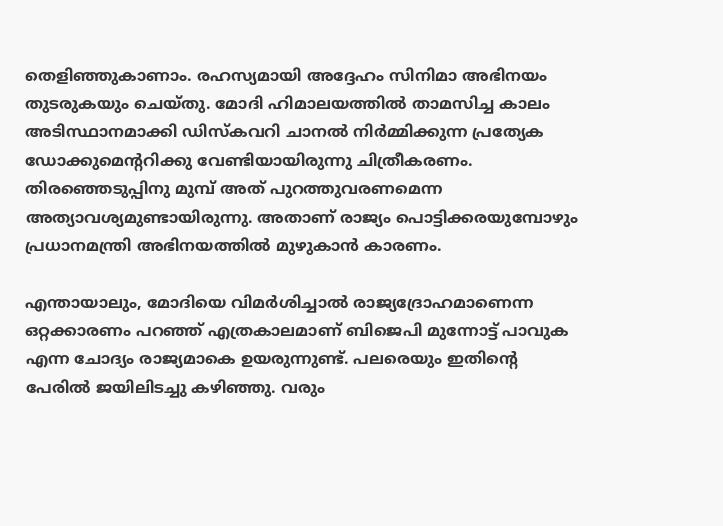തെളിഞ്ഞുകാണാം. രഹസ്യമായി അദ്ദേഹം സിനിമാ അഭിനയം തുടരുകയും ചെയ്തു. മോദി ഹിമാലയത്തില്‍ താമസിച്ച കാലം അടിസ്ഥാനമാക്കി ഡിസ്‌കവറി ചാനല്‍ നിര്‍മ്മിക്കുന്ന പ്രത്യേക ഡോക്കുമെന്ററിക്കു വേണ്ടിയായിരുന്നു ചിത്രീകരണം. തിരഞ്ഞെടുപ്പിനു മുമ്പ് അത് പുറത്തുവരണമെന്ന അത്യാവശ്യമുണ്ടായിരുന്നു. അതാണ് രാജ്യം പൊട്ടിക്കരയുമ്പോഴും പ്രധാനമന്ത്രി അഭിനയത്തില്‍ മുഴുകാന്‍ കാരണം.

എന്തായാലും, മോദിയെ വിമര്‍ശിച്ചാല്‍ രാജ്യദ്രോഹമാണെന്ന ഒറ്റക്കാരണം പറഞ്ഞ് എത്രകാലമാണ് ബിജെപി മുന്നോട്ട് പാവുക എന്ന ചോദ്യം രാജ്യമാകെ ഉയരുന്നുണ്ട്. പലരെയും ഇതിന്റെ പേരില്‍ ജയിലിടച്ചു കഴിഞ്ഞു. വരും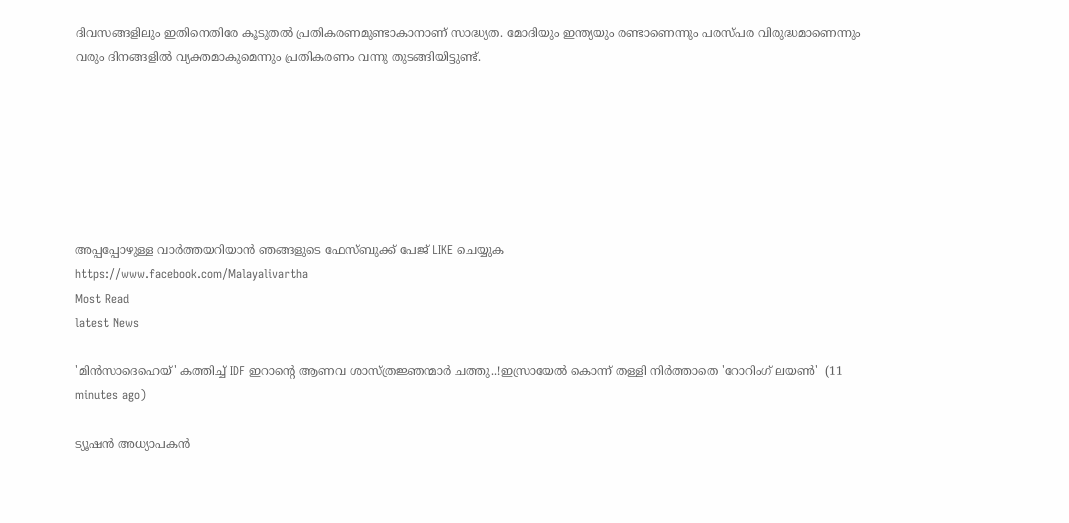ദിവസങ്ങളിലും ഇതിനെതിരേ കൂടുതല്‍ പ്രതികരണമുണ്ടാകാനാണ് സാദ്ധ്യത. മോദിയും ഇന്ത്യയും രണ്ടാണെന്നും പരസ്പര വിരുദ്ധമാണെന്നും വരും ദിനങ്ങളില്‍ വ്യക്തമാകുമെന്നും പ്രതികരണം വന്നു തുടങ്ങിയിട്ടുണ്ട്.







അപ്പപ്പോഴുള്ള വാര്‍ത്തയറിയാന്‍ ഞങ്ങളുടെ ഫേസ്‌ബുക്ക്‌ പേജ് LIKE ചെയ്യുക
https://www.facebook.com/Malayalivartha
Most Read
latest News

'മിൻസാദെഹെയ്' കത്തിച്ച് IDF ഇറാന്റെ ആണവ ശാസ്ത്രജ്ഞന്മാർ ചത്തു..!ഇസ്രായേൽ കൊന്ന് തള്ളി നിർത്താതെ 'റോറിംഗ് ലയൺ'  (11 minutes ago)

ട്യൂഷന്‍ അധ്യാപകന്‍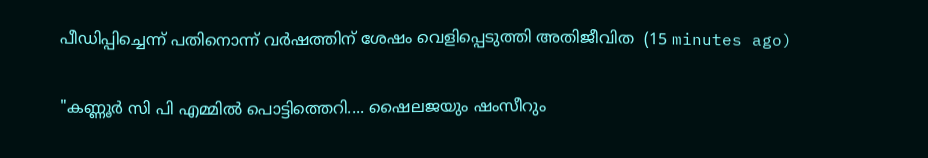പീഡിപ്പിച്ചെന്ന് പതിനൊന്ന് വര്‍ഷത്തിന് ശേഷം വെളിപ്പെടുത്തി അതിജീവിത  (15 minutes ago)

"കണ്ണൂർ സി പി എമ്മിൽ പൊട്ടിത്തെറി.... ഷൈലജയും ഷംസീറും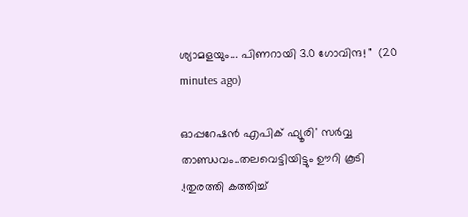ശ്യാമളയും... പിണറായി 3.0 ഗോവിന്ദ! "  (20 minutes ago)

ഓപ്പറേഷന്‍ എപിക് ഫ്യൂരി' സർവ്വ താണ്ഡവം..തലവെട്ടിയിട്ടും ഊറി കൂടി .!തുരത്തി കത്തിച്ച്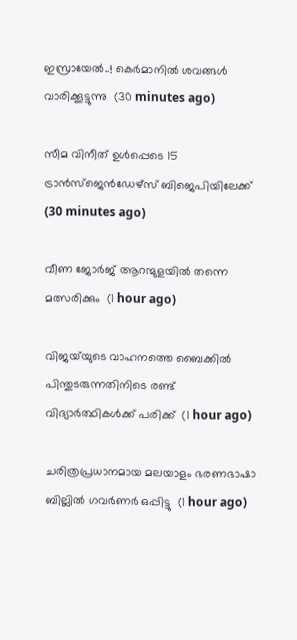ഇസ്രായേൽ..! കെര്‍മാനിൽ ശവങ്ങൾ വാരിക്കൂട്ടുന്നു  (30 minutes ago)

സീമ വിനീത് ഉള്‍പ്പെടെ 15 ട്രാന്‍സ്‌ജെന്‍ഡേഴ്‌സ് ബിജെപിയിലേക്ക്  (30 minutes ago)

വീണ ജോര്‍ജ് ആറന്മുളയില്‍ തന്നെ മത്സരിക്കും  (1 hour ago)

വിജയ്‌യുടെ വാഹനത്തെ ബൈക്കില്‍ പിന്തുടരുന്നതിനിടെ രണ്ട് വിദ്യാര്‍ത്ഥികള്‍ക്ക് പരിക്ക്  (1 hour ago)

ചരിത്രപ്രധാനമായ മലയാളം ഭരണഭാഷാ ബില്ലില്‍ ഗവര്‍ണര്‍ ഒപ്പിട്ടു  (1 hour ago)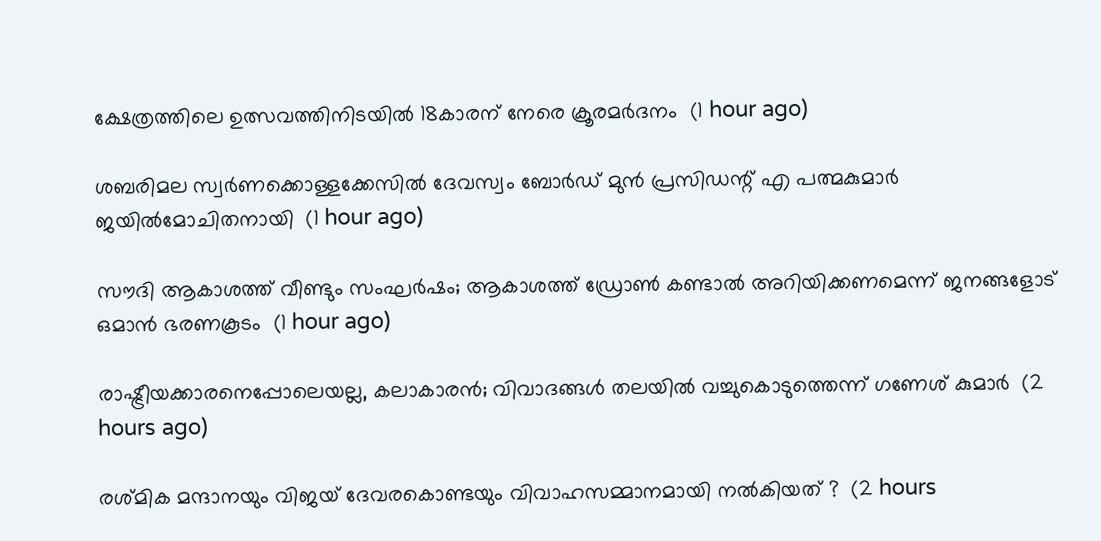ക്ഷേത്രത്തിലെ ഉത്സവത്തിനിടയില്‍ 18കാരന് നേരെ ക്രൂരമര്‍ദനം  (1 hour ago)

ശബരിമല സ്വര്‍ണക്കൊള്ളക്കേസില്‍ ദേവസ്വം ബോര്‍ഡ് മുന്‍ പ്രസിഡന്റ് എ പത്മകുമാര്‍ ജയില്‍മോചിതനായി  (1 hour ago)

സൗദി ആകാശത്ത് വീണ്ടും സംഘര്‍ഷം; ആകാശത്ത് ഡ്രോണ്‍ കണ്ടാല്‍ അറിയിക്കണമെന്ന് ജനങ്ങളോട് ഒമാന്‍ ഭരണകൂടം  (1 hour ago)

രാഷ്ട്രീയക്കാരനെപ്പോലെയല്ല, കലാകാരന്‍; വിവാദങ്ങള്‍ തലയില്‍ വച്ചുകൊടുത്തെന്ന് ഗണേശ് കുമാര്‍  (2 hours ago)

രശ്മിക മന്ദാനയും വിജയ് ദേവരകൊണ്ടയും വിവാഹസമ്മാനമായി നല്‍കിയത് ?  (2 hours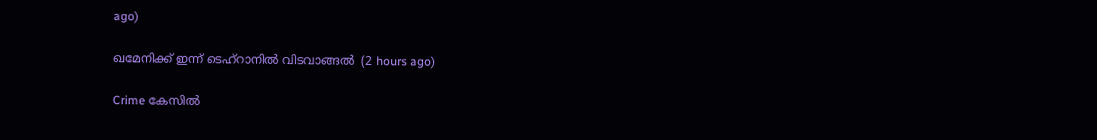ago)

ഖമേനിക്ക് ഇന്ന് ടെഹ്‌റാനിൽ വിടവാങ്ങൽ  (2 hours ago)

Crime കേസിൽ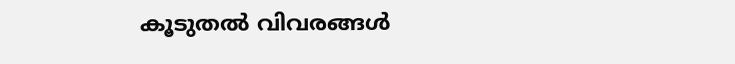കൂടുതൽ വിവരങ്ങൾ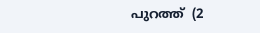പുറത്ത്  (2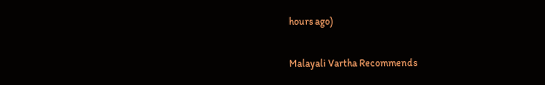hours ago)

Malayali Vartha Recommends